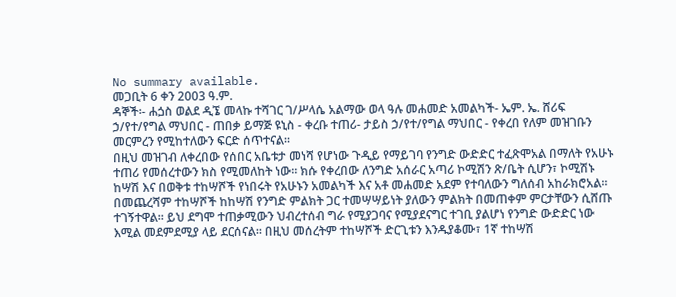No summary available.
መጋቢት 6 ቀን 2003 ዓ.ም.
ዳኞች፡- ሐጏስ ወልደ ዲኜ መላኩ ተሻገር ገ/ሥላሴ አልማው ወላ ዓሉ መሐመድ አመልካች- ኤም. ኤ. ሸሪፍ ኃ/የተ/የግል ማህበር - ጠበቃ ይማጅ ዩኒስ - ቀረቡ ተጠሪ- ታይስ ኃ/የተ/የግል ማህበር - የቀረበ የለም መዝገቡን መርምረን የሚከተለውን ፍርድ ሰጥተናል።
በዚህ መዝገብ ለቀረበው የሰበር አቤቱታ መነሻ የሆነው ጉዲይ የማይገባ የንግድ ውድድር ተፈጽሞአል በማለት የአሁኑ ተጠሪ የመሰረተውን ክስ የሚመለከት ነው። ክሱ የቀረበው ለንግድ አሰራር አጣሪ ኮሚሽን ጽ/ቤት ሲሆን፣ ኮሚሽኑ ከሣሽ እና በወቅቱ ተከሣሾች የነበሩት የአሁኑን አመልካች እና አቶ መሐመድ አደም የተባለውን ግለሰብ አከራክሮአል። በመጨረሻም ተከሣሾች ከከሣሽ የንግድ ምልክት ጋር ተመሣሣይነት ያለውን ምልክት በመጠቀም ምርታቸውን ሲሸጡ ተገኝተዋል። ይህ ደግሞ ተጠቃሚውን ህብረተሰብ ግራ የሚያጋባና የሚያደናግር ተገቢ ያልሆነ የንግድ ውድድር ነው እሚል መደምደሚያ ላይ ደርሰናል። በዚህ መሰረትም ተከሣሾች ድርጊቱን እንዱያቆሙ፣ 1ኛ ተከሣሽ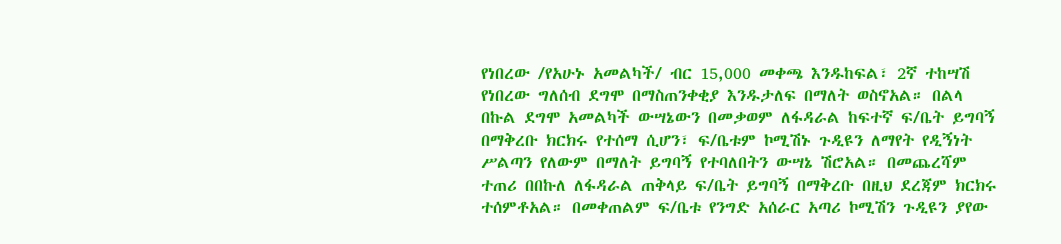የነበረው /የአሁኑ አመልካች/ ብር 15,000 መቀጫ እንዱከፍል፣ 2ኛ ተከሣሽ የነበረው ግለሰብ ደግሞ በማስጠንቀቂያ እንዱታለፍ በማለት ወስኖአል። በልላ በኩል ደግሞ አመልካች ውሣኔውን በመቃወም ለፋዳራል ከፍተኛ ፍ/ቤት ይግባኝ በማቅረቡ ክርክሩ የተሰማ ሲሆን፣ ፍ/ቤቱም ኮሚሽኑ ጉዲዩን ለማየት የዲኝነት ሥልጣን የለውም በማለት ይግባኝ የተባለበትን ውሣኔ ሽሮአል። በመጨረሻም ተጠሪ በበኩለ ለፋዳራል ጠቅላይ ፍ/ቤት ይግባኝ በማቅረቡ በዚህ ደረጃም ክርክሩ ተሰምቶአል። በመቀጠልም ፍ/ቤቱ የንግድ አሰራር አጣሪ ኮሚሽን ጉዲዩን ያየው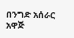በንግድ አሰራር አዋጅ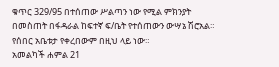ቁጥር 329/95 በተሰጠው ሥልጣን ነው የሚል ምክንያት በመስጠት በፋዳራል ከፍተኛ ፍ/ቤት የተሰጠውን ውሣኔ ሽሮአል። የሰበር አቤቱታ የቀረበውም በዚህ ላይ ነው።
አመልካች ሐምል 21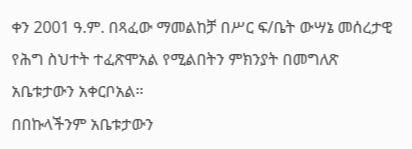ቀን 2001 ዓ.ም. በጻፈው ማመልከቻ በሥር ፍ/ቤት ውሣኔ መሰረታዊ የሕግ ስህተት ተፈጽሞአል የሚልበትን ምክንያት በመግለጽ አቤቱታውን አቀርቦአል።
በበኩላችንም አቤቱታውን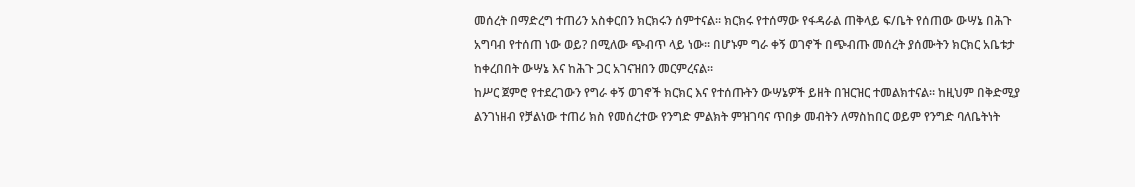መሰረት በማድረግ ተጠሪን አስቀርበን ክርክሩን ሰምተናል። ክርክሩ የተሰማው የፋዳራል ጠቅላይ ፍ/ቤት የሰጠው ውሣኔ በሕጉ አግባብ የተሰጠ ነው ወይ? በሚለው ጭብጥ ላይ ነው። በሆኑም ግራ ቀኝ ወገኖች በጭብጡ መሰረት ያሰሙትን ክርክር አቤቱታ ከቀረበበት ውሣኔ እና ከሕጉ ጋር አገናዝበን መርምረናል።
ከሥር ጀምሮ የተደረገውን የግራ ቀኝ ወገኖች ክርክር እና የተሰጡትን ውሣኔዎች ይዘት በዝርዝር ተመልክተናል። ከዚህም በቅድሚያ ልንገነዘብ የቻልነው ተጠሪ ክስ የመሰረተው የንግድ ምልክት ምዝገባና ጥበቃ መብትን ለማስከበር ወይም የንግድ ባለቤትነት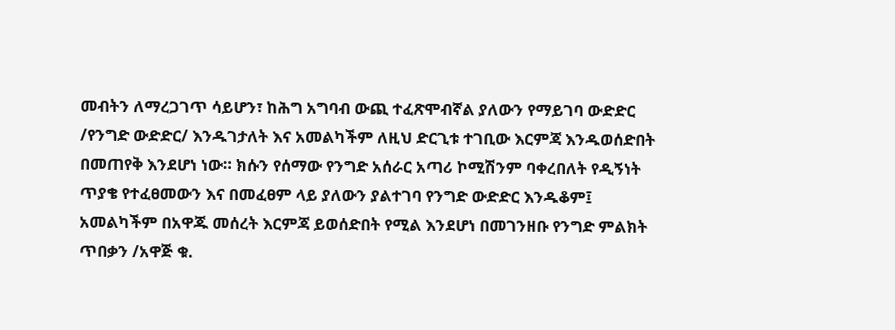መብትን ለማረጋገጥ ሳይሆን፣ ከሕግ አግባብ ውጪ ተፈጽሞብኛል ያለውን የማይገባ ውድድር /የንግድ ውድድር/ እንዱገታለት እና አመልካችም ለዚህ ድርጊቱ ተገቢው እርምጃ እንዱወሰድበት በመጠየቅ እንደሆነ ነው። ክሱን የሰማው የንግድ አሰራር አጣሪ ኮሚሽንም ባቀረበለት የዲኝነት ጥያቄ የተፈፀመውን እና በመፈፀም ላይ ያለውን ያልተገባ የንግድ ውድድር እንዱቆም፤ አመልካችም በአዋጁ መሰረት እርምጃ ይወሰድበት የሚል እንደሆነ በመገንዘቡ የንግድ ምልክት ጥበቃን /አዋጅ ቁ.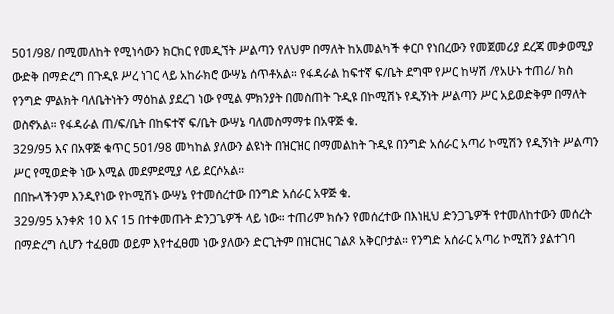501/98/ በሚመለከት የሚነሳውን ክርክር የመዲኘት ሥልጣን የለህም በማለት ከአመልካች ቀርቦ የነበረውን የመጀመሪያ ደረጃ መቃወሚያ ውድቅ በማድረግ በጉዲዩ ሥረ ነገር ላይ አከራክሮ ውሣኔ ሰጥቶአል። የፋዳራል ከፍተኛ ፍ/ቤት ደግሞ የሥር ከሣሽ /የአሁኑ ተጠሪ/ ክስ የንግድ ምልክት ባለቤትነትን ማዕከል ያደረገ ነው የሚል ምክንያት በመስጠት ጉዲዩ በኮሚሽኑ የዲኝነት ሥልጣን ሥር አይወድቅም በማለት ወስኖአል። የፋዳራል ጠ/ፍ/ቤት በከፍተኛ ፍ/ቤት ውሣኔ ባለመስማማቱ በአዋጅ ቁ.
329/95 እና በአዋጅ ቁጥር 501/98 መካከል ያለውን ልዩነት በዝርዝር በማመልከት ጉዲዩ በንግድ አሰራር አጣሪ ኮሚሽን የዲኝነት ሥልጣን ሥር የሚወድቅ ነው እሚል መደምደሚያ ላይ ደርሶአል።
በበኩላችንም እንዲየነው የኮሚሽኑ ውሣኔ የተመሰረተው በንግድ አሰራር አዋጅ ቁ.
329/95 አንቀጽ 10 እና 15 በተቀመጡት ድንጋጌዎች ላይ ነው። ተጠሪም ክሱን የመሰረተው በእነዚህ ድንጋጌዎች የተመለከተውን መሰረት በማድረግ ሲሆን ተፈፀመ ወይም እየተፈፀመ ነው ያለውን ድርጊትም በዝርዝር ገልጾ አቅርቦታል። የንግድ አሰራር አጣሪ ኮሚሽን ያልተገባ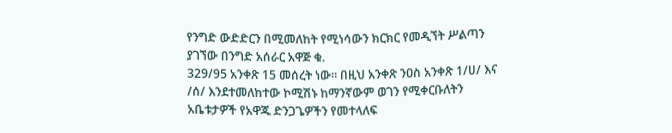የንግድ ውድድርን በሚመለከት የሚነሳውን ክርክር የመዲኘት ሥልጣን ያገኘው በንግድ አሰራር አዋጅ ቁ.
329/95 አንቀጽ 15 መሰረት ነው። በዚህ አንቀጽ ንዐስ አንቀጽ 1/ሀ/ እና /ሰ/ እንደተመለከተው ኮሚሽኑ ከማንኛውም ወገን የሚቀርቡለትን አቤቱታዎች የአዋጁ ድንጋጌዎችን የመተላለፍ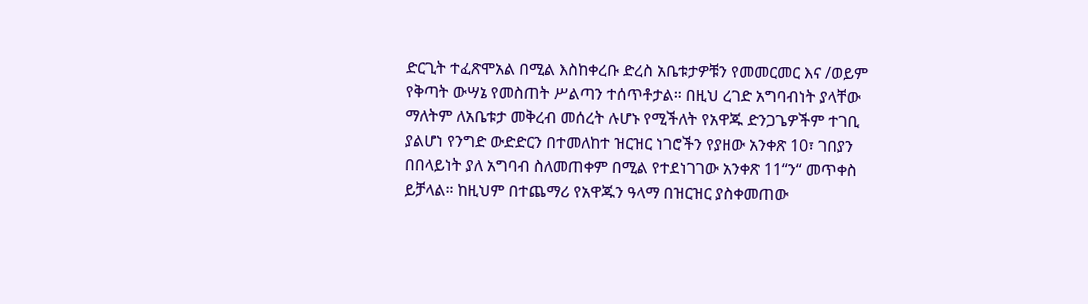ድርጊት ተፈጽሞአል በሚል እስከቀረቡ ድረስ አቤቱታዎቹን የመመርመር እና /ወይም የቅጣት ውሣኔ የመስጠት ሥልጣን ተሰጥቶታል። በዚህ ረገድ አግባብነት ያላቸው ማለትም ለአቤቱታ መቅረብ መሰረት ሉሆኑ የሚችለት የአዋጁ ድንጋጌዎችም ተገቢ ያልሆነ የንግድ ውድድርን በተመለከተ ዝርዝር ነገሮችን የያዘው አንቀጽ 10፣ ገበያን በበላይነት ያለ አግባብ ስለመጠቀም በሚል የተደነገገው አንቀጽ 11“ን“ መጥቀስ ይቻላል። ከዚህም በተጨማሪ የአዋጁን ዓላማ በዝርዝር ያስቀመጠው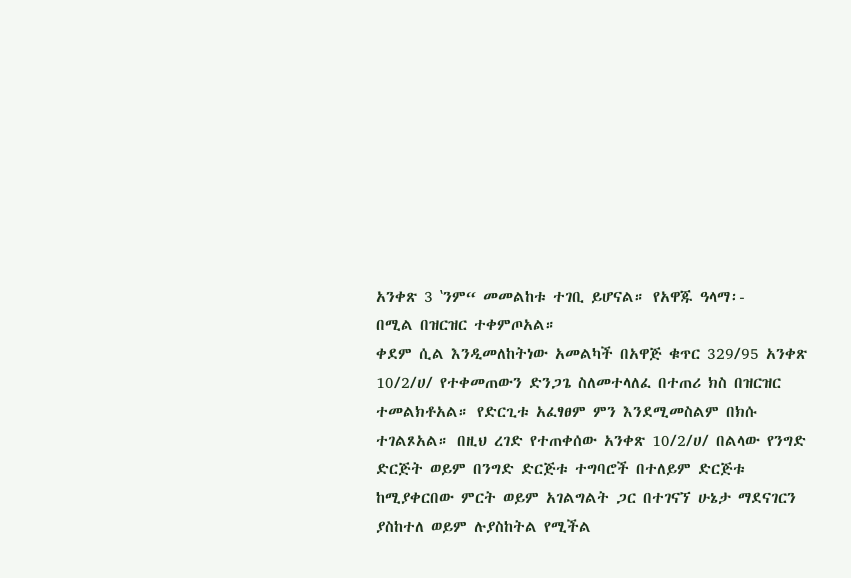አንቀጽ 3 ‛ንም“ መመልከቱ ተገቢ ይሆናል። የአዋጁ ዓላማ፡-
በሚል በዝርዝር ተቀምጦአል።
ቀደም ሲል እንዲመለከትነው አመልካች በአዋጅ ቁጥር 329/95 አንቀጽ 10/2/ሀ/ የተቀመጠውን ድንጋጌ ስለመተላለፈ በተጠሪ ክስ በዝርዝር ተመልክቶአል። የድርጊቱ አፈፃፀም ምን እንደሚመስልም በክሱ ተገልጾአል። በዚህ ረገድ የተጠቀሰው አንቀጽ 10/2/ሀ/ በልላው የንግድ ድርጅት ወይም በንግድ ድርጅቱ ተግባሮች በተለይም ድርጅቱ ከሚያቀርበው ምርት ወይም አገልግልት ጋር በተገናኘ ሁኔታ ማደናገርን ያስከተለ ወይም ሉያስከትል የሚችል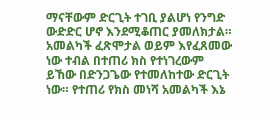ማናቸውም ድርጊት ተገቢ ያልሆነ የንግድ ውድድር ሆኖ እንደሚቆጠር ያመለክታል። አመልካች ፈጽሞታል ወይም እየፈጸመው ነው ተብል በተጠሪ ክስ የተነገረውም ይኸው በድንጋጌው የተመለከተው ድርጊት ነው። የተጠሪ የክስ መነሻ አመልካች እኔ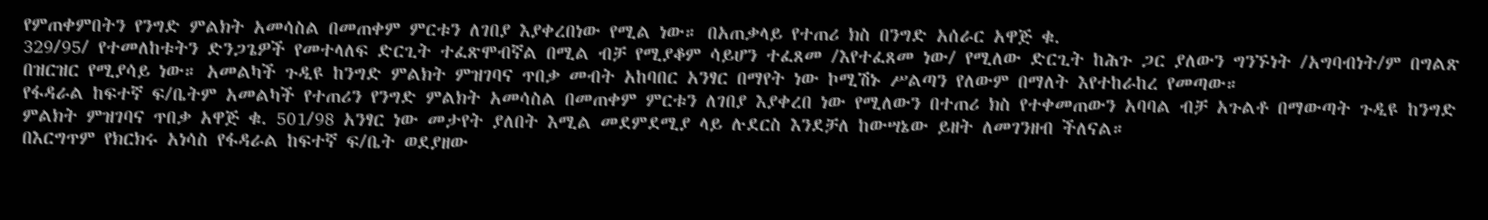የምጠቀምበትን የንግድ ምልክት አመሳስል በመጠቀም ምርቱን ለገበያ እያቀረበነው የሚል ነው። በአጠቃላይ የተጠሪ ክስ በንግድ አሰራር አዋጅ ቁ.
329/95/ የተመለከቱትን ድንጋጌዎች የመተላለፍ ድርጊት ተፈጽሞብኛል በሚል ብቻ የሚያቆም ሳይሆን ተፈጸመ /እየተፈጸመ ነው/ የሚለው ድርጊት ከሕጉ ጋር ያለውን ግንኙነት /አግባብነት/ም በግልጽ በዝርዝር የሚያሳይ ነው። አመልካች ጉዲዩ ከንግድ ምልክት ምዝገባና ጥበቃ መብት አከባበር አንፃር በማየት ነው ኮሚሽኑ ሥልጣን የለውም በማለት እየተከራከረ የመጣው።
የፋዳራል ከፍተኛ ፍ/ቤትም አመልካች የተጠሪን የንግድ ምልክት አመሳስል በመጠቀም ምርቱን ለገበያ እያቀረበ ነው የሚለውን በተጠሪ ክስ የተቀመጠውን አባባል ብቻ አጉልቶ በማውጣት ጉዲዩ ከንግድ ምልክት ምዝገባና ጥበቃ አዋጅ ቁ. 501/98 አንፃር ነው መታየት ያለበት እሚል መደምደሚያ ላይ ሉደርስ እንደቻለ ከውሣኔው ይዘት ለመገንዘብ ችለናል።
በእርግጥም የክርክሩ አነሳስ የፋዳራል ከፍተኛ ፍ/ቤት ወደያዘው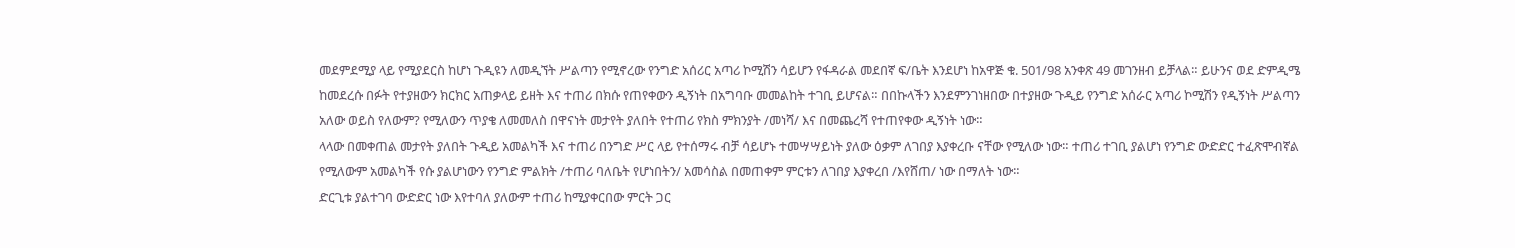መደምደሚያ ላይ የሚያደርስ ከሆነ ጉዲዩን ለመዲኘት ሥልጣን የሚኖረው የንግድ አሰሪር አጣሪ ኮሚሽን ሳይሆን የፋዳራል መደበኛ ፍ/ቤት እንደሆነ ከአዋጅ ቁ. 501/98 አንቀጽ 49 መገንዘብ ይቻላል። ይሁንና ወደ ድምዲሜ ከመደረሱ በፉት የተያዘውን ክርክር አጠቃላይ ይዘት እና ተጠሪ በክሱ የጠየቀውን ዲኝነት በአግባቡ መመልከት ተገቢ ይሆናል። በበኩላችን እንደምንገነዘበው በተያዘው ጉዲይ የንግድ አሰራር አጣሪ ኮሚሽን የዲኝነት ሥልጣን አለው ወይስ የለውም? የሚለውን ጥያቄ ለመመለስ በዋናነት መታየት ያለበት የተጠሪ የክስ ምክንያት /መነሻ/ እና በመጨረሻ የተጠየቀው ዲኝነት ነው።
ላላው በመቀጠል መታየት ያለበት ጉዲይ አመልካች እና ተጠሪ በንግድ ሥር ላይ የተሰማሩ ብቻ ሳይሆኑ ተመሣሣይነት ያለው ዕቃም ለገበያ እያቀረቡ ናቸው የሚለው ነው። ተጠሪ ተገቢ ያልሆነ የንግድ ውድድር ተፈጽሞብኛል የሚለውም አመልካች የሱ ያልሆነውን የንግድ ምልክት /ተጠሪ ባለቤት የሆነበትን/ አመሳስል በመጠቀም ምርቱን ለገበያ እያቀረበ /እየሸጠ/ ነው በማለት ነው።
ድርጊቱ ያልተገባ ውድድር ነው እየተባለ ያለውም ተጠሪ ከሚያቀርበው ምርት ጋር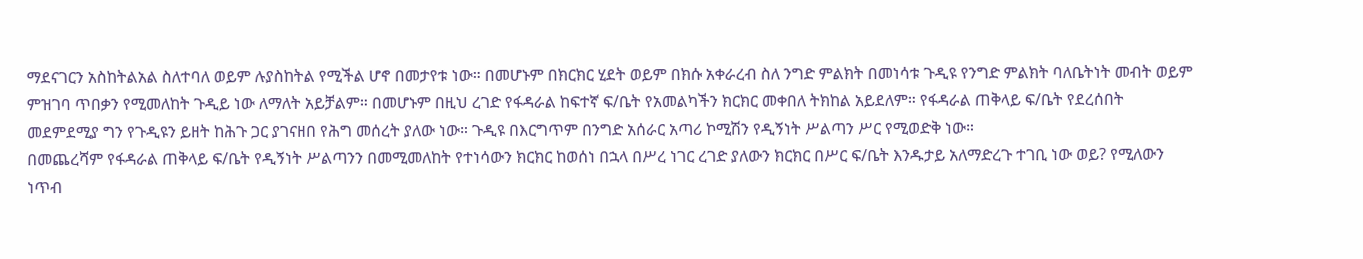ማደናገርን አስከትልአል ስለተባለ ወይም ሉያስከትል የሚችል ሆኖ በመታየቱ ነው። በመሆኑም በክርክር ሂደት ወይም በክሱ አቀራረብ ስለ ንግድ ምልክት በመነሳቱ ጉዲዩ የንግድ ምልክት ባለቤትነት መብት ወይም ምዝገባ ጥበቃን የሚመለከት ጉዲይ ነው ለማለት አይቻልም። በመሆኑም በዚህ ረገድ የፋዳራል ከፍተኛ ፍ/ቤት የአመልካችን ክርክር መቀበለ ትክከል አይደለም። የፋዳራል ጠቅላይ ፍ/ቤት የደረሰበት መደምደሚያ ግን የጉዲዩን ይዘት ከሕጉ ጋር ያገናዘበ የሕግ መሰረት ያለው ነው። ጉዲዩ በእርግጥም በንግድ አሰራር አጣሪ ኮሚሽን የዲኝነት ሥልጣን ሥር የሚወድቅ ነው።
በመጨረሻም የፋዳራል ጠቅላይ ፍ/ቤት የዲኝነት ሥልጣንን በመሚመለከት የተነሳውን ክርክር ከወሰነ በኋላ በሥረ ነገር ረገድ ያለውን ክርክር በሥር ፍ/ቤት እንዱታይ አለማድረጉ ተገቢ ነው ወይ? የሚለውን ነጥብ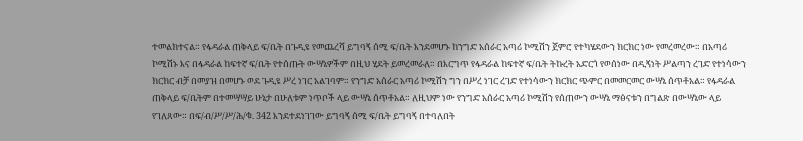ተመልክተናል። የፋዳራል ጠቅላይ ፍ/ቤት በጉዲዩ የመጨረሻ ይግባኝ ሰሚ ፍ/ቤት እንደመሆኑ ከንግድ አሰራር አጣሪ ኮሚሽን ጀምሮ የተካሄደውን ክርክር ነው የመረመረው። በአጣሪ ኮሚሽኑ እና በፋዳራል ከፍተኛ ፍ/ቤት የተሰጡት ውሣኔዎችም በዚህ ሂደት ይመረመራለ። በእርግጥ የፋዳራል ከፍተኛ ፍ/ቤት ትኩረት አድርጎ የወሰነው በዲኝነት ሥልጣን ረገድ የተነሳውን ክርክር ብቻ በመያዝ በመሆኑ ወደ ጉዲዩ ሥረ ነገር አልገባም። የንግድ አሰራር አጣሪ ኮሚሽን ግን በሥረ ነገር ረገድ የተነሳውን ክርክር ጭምር በመመርመር ውሣኔ ሰጥቶአል። የፋዳራል ጠቅላይ ፍ/ቤትም በተመሣሣይ ሁኔታ በሁለቱም ነጥቦች ላይ ውሣኔ ሰጥቶአል። ለዚህም ነው የንግድ አሰራር አጣሪ ኮሚሽን የሰጠውን ውሣኔ ማፅናቱን በግልጽ በውሣኔው ላይ የገለጸው። በፍ/ብ/ሥ/ሥ/ሕ/ቁ. 342 እንደተደነገገው ይግባኝ ሰሚ ፍ/ቤት ይግባኝ በተባለበት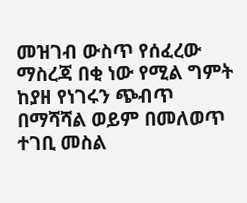መዝገብ ውስጥ የሰፈረው ማስረጃ በቂ ነው የሚል ግምት ከያዘ የነገሩን ጭብጥ በማሻሻል ወይም በመለወጥ ተገቢ መስል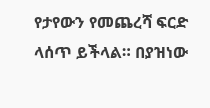የታየውን የመጨረሻ ፍርድ ላሰጥ ይችላል። በያዝነው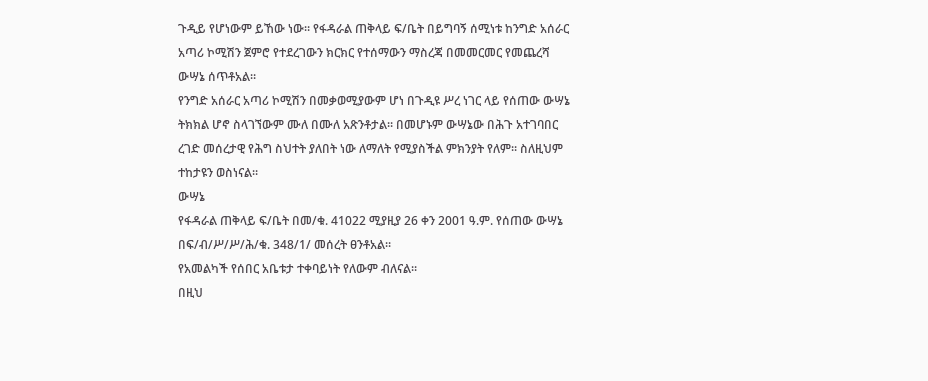ጉዲይ የሆነውም ይኸው ነው። የፋዳራል ጠቅላይ ፍ/ቤት በይግባኝ ሰሚነቱ ከንግድ አሰራር አጣሪ ኮሚሽን ጀምሮ የተደረገውን ክርክር የተሰማውን ማስረጃ በመመርመር የመጨረሻ ውሣኔ ሰጥቶአል።
የንግድ አሰራር አጣሪ ኮሚሽን በመቃወሚያውም ሆነ በጉዲዩ ሥረ ነገር ላይ የሰጠው ውሣኔ ትክክል ሆኖ ስላገኘውም ሙለ በሙለ አጽንቶታል። በመሆኑም ውሣኔው በሕጉ አተገባበር ረገድ መሰረታዊ የሕግ ስህተት ያለበት ነው ለማለት የሚያስችል ምክንያት የለም። ስለዚህም ተከታዩን ወስነናል።
ውሣኔ
የፋዳራል ጠቅላይ ፍ/ቤት በመ/ቁ. 41022 ሚያዚያ 26 ቀን 2001 ዓ.ም. የሰጠው ውሣኔ በፍ/ብ/ሥ/ሥ/ሕ/ቁ. 348/1/ መሰረት ፀንቶአል።
የአመልካች የሰበር አቤቱታ ተቀባይነት የለውም ብለናል።
በዚህ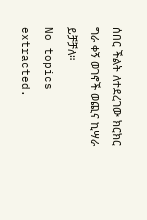ሰበር ችልት ለተደረገው ክርክር ግራ ቀኝ ወገኖች ወጪና ኪሣራ ይቻቻለ።
No topics extracted.